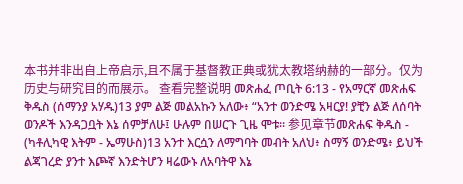本书并非出自上帝启示,且不属于基督教正典或犹太教塔纳赫的一部分。仅为历史与研究目的而展示。 查看完整说明 መጽሐፈ ጦቢት 6:13 - የአማርኛ መጽሐፍ ቅዱስ (ሰማንያ አሃዱ)13 ያም ልጅ መልአኩን አለው፥ “አንተ ወንድሜ አዛርያ! ያቺን ልጅ ለሰባት ወንዶች እንዳጋቧት እኔ ሰምቻለሁ፤ ሁሉም በሠርጉ ጊዜ ሞቱ። 参见章节መጽሐፍ ቅዱስ - (ካቶሊካዊ እትም - ኤማሁስ)13 አንተ እርሷን ለማግባት መብት አለህ፥ ስማኝ ወንድሜ፥ ይህች ልጃገረድ ያንተ እጮኛ እንድትሆን ዛሬውኑ ለአባትዋ እኔ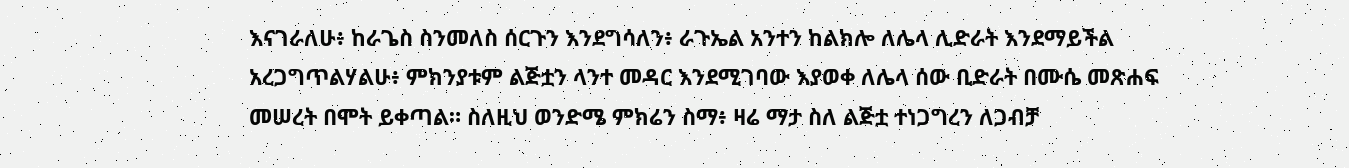እናገራለሁ፥ ከራጌስ ስንመለስ ሰርጉን እንደግሳለን፥ ራጉኤል አንተን ከልክሎ ለሌላ ሊድራት እንደማይችል አረጋግጥልሃልሁ፥ ምክንያቱም ልጅቷን ላንተ መዳር እንደሚገባው እያወቀ ለሌላ ሰው ቢድራት በሙሴ መጽሐፍ መሠረት በሞት ይቀጣል። ስለዚህ ወንድሜ ምክሬን ስማ፥ ዛሬ ማታ ስለ ልጅቷ ተነጋግረን ለጋብቻ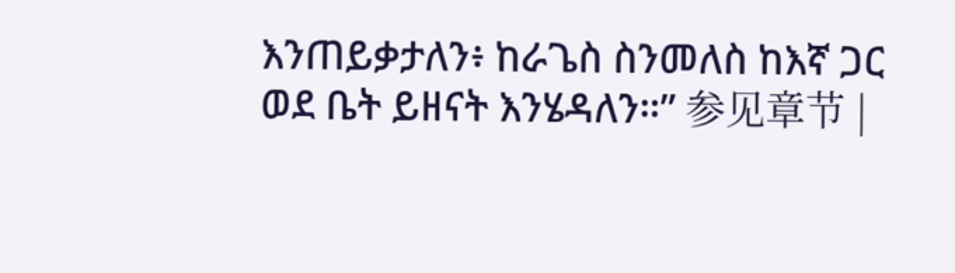እንጠይቃታለን፥ ከራጌስ ስንመለስ ከእኛ ጋር ወደ ቤት ይዘናት እንሄዳለን።” 参见章节 |